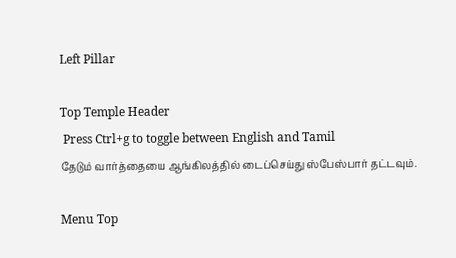Left Pillar

Top Temple Header
 Press Ctrl+g to toggle between English and Tamil
தேடும் வார்த்தையை ஆங்கிலத்தில் டைப்செய்து ஸ்பேஸ்பார் தட்டவும்.

Menu Top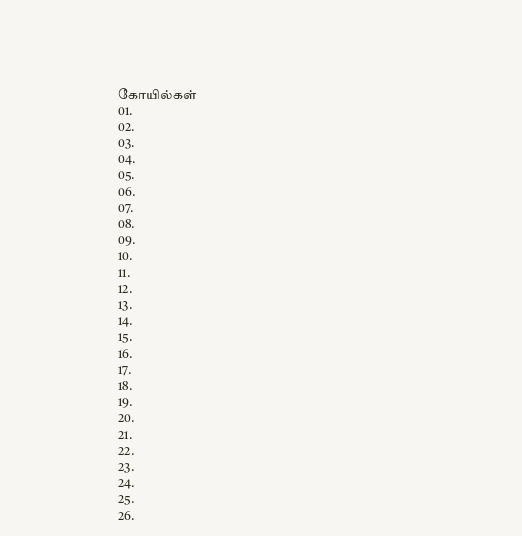கோயில்கள்
01.
02.
03.
04.
05.
06.
07.
08.
09.
10.
11.
12.
13.
14.
15.
16.
17.
18.
19.
20.
21.
22.
23.
24.
25.
26.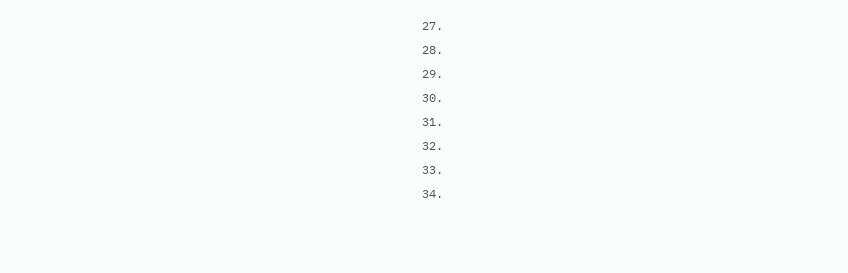27.
28.
29.
30.
31.
32.
33.
34.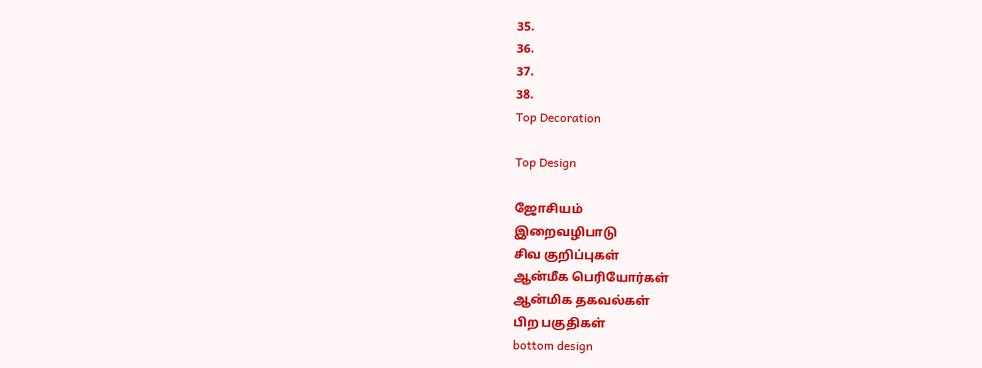35.
36.
37.
38.
Top Decoration

Top Design

ஜோசியம்
இறைவழிபாடு
சிவ குறிப்புகள்
ஆன்மீக பெரியோர்கள்
ஆன்மிக தகவல்கள்
பிற பகுதிகள்
bottom design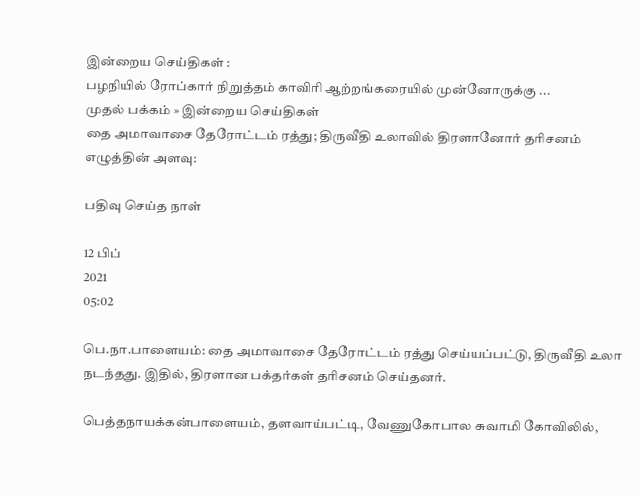இன்றைய செய்திகள் :
பழநியில் ரோப்கார் நிறுத்தம் காவிரி ஆற்றங்கரையில் முன்னோருக்கு ...
முதல் பக்கம் » இன்றைய செய்திகள்
தை அமாவாசை தேரோட்டம் ரத்து; திருவீதி உலாவில் திரளானோர் தரிசனம்
எழுத்தின் அளவு:

பதிவு செய்த நாள்

12 பிப்
2021
05:02

பெ.நா.பாளையம்: தை அமாவாசை தேரோட்டம் ரத்து செய்யப்பட்டு, திருவீதி உலா நடந்தது. இதில், திரளான பக்தர்கள் தரிசனம் செய்தனர்.

பெத்தநாயக்கன்பாளையம், தளவாய்பட்டி, வேணுகோபால சுவாமி கோவிலில்,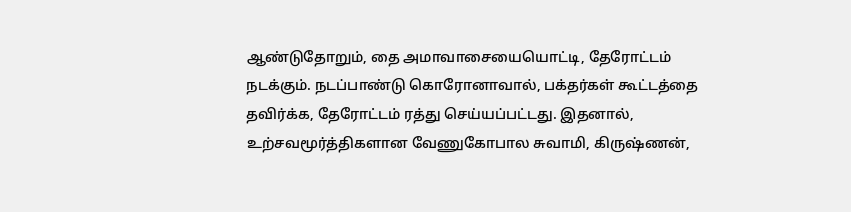ஆண்டுதோறும், தை அமாவாசையையொட்டி, தேரோட்டம் நடக்கும். நடப்பாண்டு கொரோனாவால், பக்தர்கள் கூட்டத்தை தவிர்க்க, தேரோட்டம் ரத்து செய்யப்பட்டது. இதனால், உற்சவமூர்த்திகளான வேணுகோபால சுவாமி, கிருஷ்ணன்,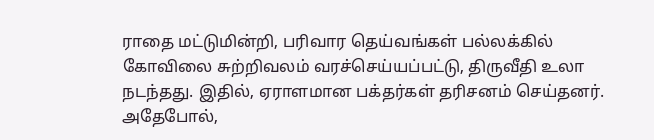ராதை மட்டுமின்றி, பரிவார தெய்வங்கள் பல்லக்கில் கோவிலை சுற்றிவலம் வரச்செய்யப்பட்டு, திருவீதி உலா நடந்தது. இதில், ஏராளமான பக்தர்கள் தரிசனம் செய்தனர். அதேபோல்,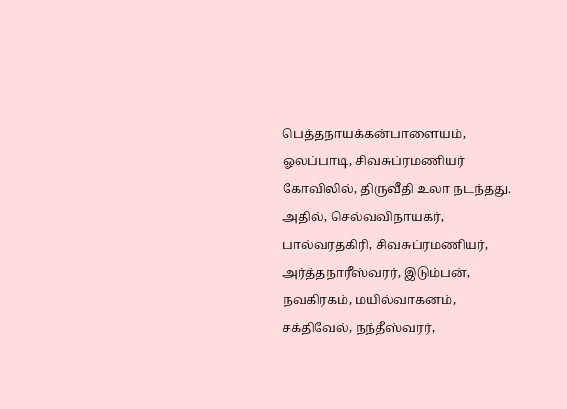பெத்தநாயக்கன்பாளையம், ஓலப்பாடி, சிவசுப்ரமணியர் கோவிலில், திருவீதி உலா நடந்தது. அதில், செல்வவிநாயகர், பால்வரதகிரி, சிவசுப்ரமணியர், அர்த்தநாரீஸ்வரர், இடும்பன், நவகிரகம், மயில்வாகனம், சக்திவேல், நந்தீஸ்வரர்,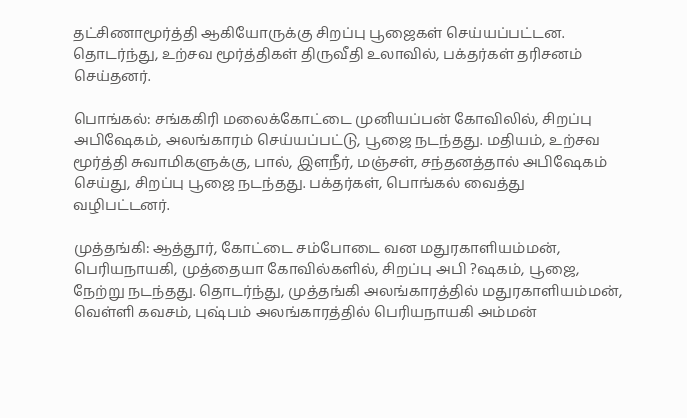தட்சிணாமூர்த்தி ஆகியோருக்கு சிறப்பு பூஜைகள் செய்யப்பட்டன. தொடர்ந்து, உற்சவ மூர்த்திகள் திருவீதி உலாவில், பக்தர்கள் தரிசனம் செய்தனர்.

பொங்கல்: சங்ககிரி மலைக்கோட்டை முனியப்பன் கோவிலில், சிறப்பு அபிஷேகம், அலங்காரம் செய்யப்பட்டு, பூஜை நடந்தது. மதியம், உற்சவ மூர்த்தி சுவாமிகளுக்கு, பால், இளநீர், மஞ்சள், சந்தனத்தால் அபிஷேகம் செய்து, சிறப்பு பூஜை நடந்தது. பக்தர்கள், பொங்கல் வைத்து வழிபட்டனர்.

முத்தங்கி: ஆத்தூர், கோட்டை சம்போடை வன மதுரகாளியம்மன், பெரியநாயகி, முத்தையா கோவில்களில், சிறப்பு அபி ?ஷகம், பூஜை, நேற்று நடந்தது. தொடர்ந்து, முத்தங்கி அலங்காரத்தில் மதுரகாளியம்மன், வெள்ளி கவசம், புஷ்பம் அலங்காரத்தில் பெரியநாயகி அம்மன்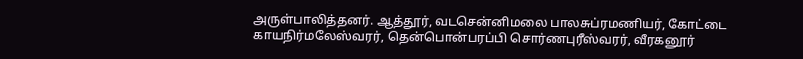அருள்பாலித்தனர். ஆத்தூர், வடசென்னிமலை பாலசுப்ரமணியர், கோட்டை காயநிர்மலேஸ்வரர், தென்பொன்பரப்பி சொர்ணபுரீஸ்வரர், வீரகனூர்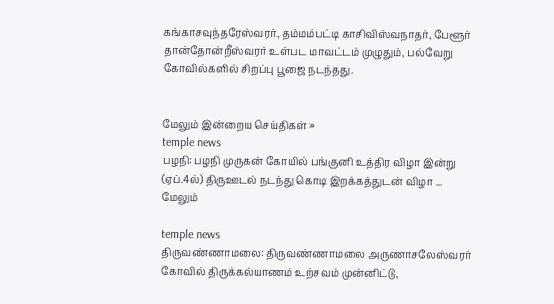கங்காசவுந்தரேஸ்வரர், தம்மம்பட்டி காசிவிஸ்வநாதர், பேளூர் தான்தோன்றீஸ்வரர் உள்பட மாவட்டம் முழுதும், பல்வேறு கோவில்களில் சிறப்பு பூஜை நடந்தது.


மேலும் இன்றைய செய்திகள் »
temple news
பழநி: பழநி முருகன் கோயில் பங்குனி உத்திர விழா இன்று (ஏப்.4ல்) திருஊடல் நடந்து கொடி இறக்கத்துடன் விழா ... மேலும்

temple news
திருவண்ணாமலை: திருவண்ணாமலை அருணாசலேஸ்வரர் கோவில் திருக்கல்யாணம் உற்சவம் முன்னிட்டு,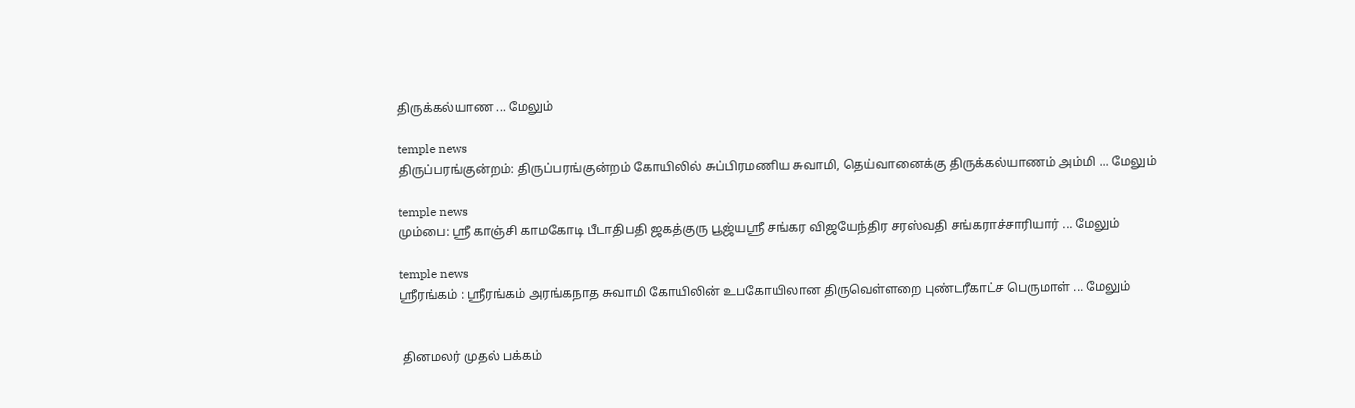திருக்கல்யாண ... மேலும்

temple news
திருப்பரங்குன்றம்: திருப்பரங்குன்றம் கோயிலில் சுப்பிரமணிய சுவாமி, தெய்வானைக்கு திருக்கல்யாணம் அம்மி ... மேலும்

temple news
மும்பை: ஸ்ரீ காஞ்சி காமகோடி பீடாதிபதி ஜகத்குரு பூஜ்யஸ்ரீ சங்கர விஜயேந்திர சரஸ்வதி சங்கராச்சாரியார் ... மேலும்

temple news
ஸ்ரீரங்கம் : ஸ்ரீரங்கம் அரங்கநாத சுவாமி கோயிலின் உபகோயிலான திருவெள்ளறை புண்டரீகாட்ச பெருமாள் ... மேலும்


 தினமலர் முதல் பக்கம்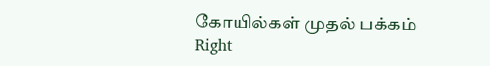கோயில்கள் முதல் பக்கம்
Right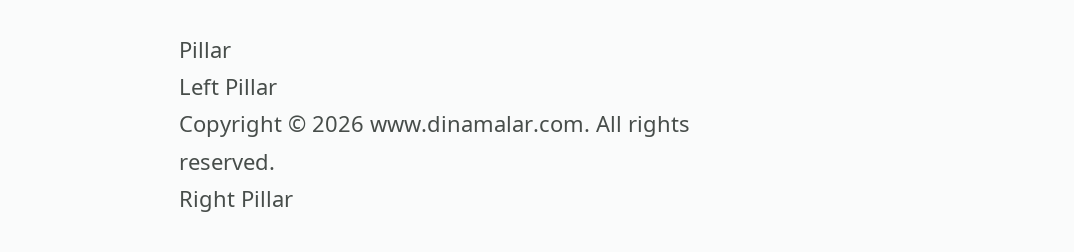Pillar
Left Pillar
Copyright © 2026 www.dinamalar.com. All rights reserved.
Right Pillar